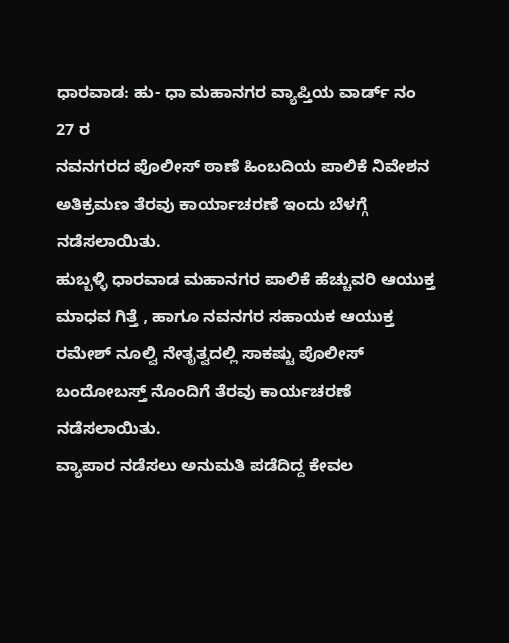ಧಾರವಾಡ: ಹು- ಧಾ ಮಹಾನಗರ ವ್ಯಾಪ್ತಿಯ ವಾರ್ಡ್ ನಂ 27 ರ
ನವನಗರದ ಪೊಲೀಸ್ ಠಾಣೆ ಹಿಂಬದಿಯ ಪಾಲಿಕೆ ನಿವೇಶನ ಅತಿಕ್ರಮಣ ತೆರವು ಕಾರ್ಯಾಚರಣೆ ಇಂದು ಬೆಳಗ್ಗೆ ನಡೆಸಲಾಯಿತು.
ಹುಬ್ಬಳ್ಳಿ ಧಾರವಾಡ ಮಹಾನಗರ ಪಾಲಿಕೆ ಹೆಚ್ಚುವರಿ ಆಯುಕ್ತ ಮಾಧವ ಗಿತ್ತೆ , ಹಾಗೂ ನವನಗರ ಸಹಾಯಕ ಆಯುಕ್ತ ರಮೇಶ್ ನೂಲ್ವಿ ನೇತೃತ್ವದಲ್ಲಿ ಸಾಕಷ್ಟು ಪೊಲೀಸ್ ಬಂದೋಬಸ್ತ್ ನೊಂದಿಗೆ ತೆರವು ಕಾರ್ಯಚರಣೆ ನಡೆಸಲಾಯಿತು.
ವ್ಯಾಪಾರ ನಡೆಸಲು ಅನುಮತಿ ಪಡೆದಿದ್ದ ಕೇವಲ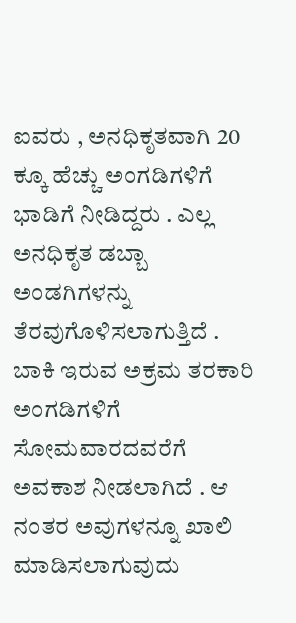ಐವರು , ಅನಧಿಕೃತವಾಗಿ 20 ಕ್ಕೂ ಹೆಚ್ಚು ಅಂಗಡಿಗಳಿಗೆ ಭಾಡಿಗೆ ನೀಡಿದ್ದರು . ಎಲ್ಲ ಅನಧಿಕೃತ ಡಬ್ಬಾ ಅಂಡಗಿಗಳನ್ನು ತೆರವುಗೊಳಿಸಲಾಗುತ್ತಿದೆ . ಬಾಕಿ ಇರುವ ಅಕ್ರಮ ತರಕಾರಿ ಅಂಗಡಿಗಳಿಗೆ ಸೋಮವಾರದವರೆಗೆ ಅವಕಾಶ ನೀಡಲಾಗಿದೆ . ಆ ನಂತರ ಅವುಗಳನ್ನೂ ಖಾಲಿ ಮಾಡಿಸಲಾಗುವುದು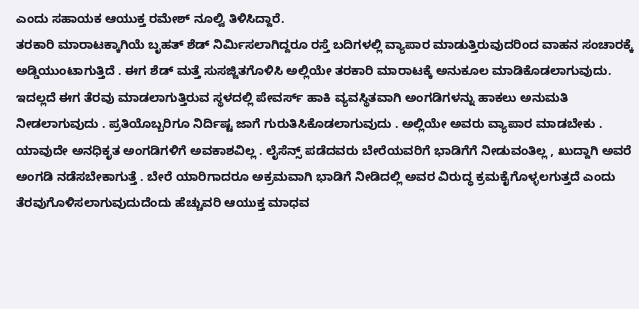ಎಂದು ಸಹಾಯಕ ಆಯುಕ್ತ ರಮೇಶ್ ನೂಲ್ವಿ ತಿಳಿಸಿದ್ದಾರೆ.
ತರಕಾರಿ ಮಾರಾಟಕ್ಕಾಗಿಯೆ ಬೃಹತ್ ಶೆಡ್ ನಿರ್ಮಿಸಲಾಗಿದ್ದರೂ ರಸ್ತೆ ಬದಿಗಳಲ್ಲಿ ವ್ಯಾಪಾರ ಮಾಡುತ್ತಿರುವುದರಿಂದ ವಾಹನ ಸಂಚಾರಕ್ಕೆ ಅಡ್ಡಿಯುಂಟಾಗುತ್ತಿದೆ . ಈಗ ಶೆಡ್ ಮತ್ತೆ ಸುಸಜ್ಜಿತಗೊಳಿಸಿ ಅಲ್ಲಿಯೇ ತರಕಾರಿ ಮಾರಾಟಕ್ಕೆ ಅನುಕೂಲ ಮಾಡಿಕೊಡಲಾಗುವುದು. ಇದಲ್ಲದೆ ಈಗ ತೆರವು ಮಾಡಲಾಗುತ್ತಿರುವ ಸ್ಥಳದಲ್ಲಿ ಪೇವರ್ಸ್ ಹಾಕಿ ವ್ಯವಸ್ಥಿತವಾಗಿ ಅಂಗಡಿಗಳನ್ನು ಹಾಕಲು ಅನುಮತಿ ನೀಡಲಾಗುವುದು . ಪ್ರತಿಯೊಬ್ಬರಿಗೂ ನಿರ್ದಿಷ್ಟ ಜಾಗೆ ಗುರುತಿಸಿಕೊಡಲಾಗುವುದು . ಅಲ್ಲಿಯೇ ಅವರು ವ್ಯಾಪಾರ ಮಾಡಬೇಕು . ಯಾವುದೇ ಅನಧಿಕೃತ ಅಂಗಡಿಗಳಿಗೆ ಅವಕಾಶವಿಲ್ಲ . ಲೈಸೆನ್ಸ್ ಪಡೆದವರು ಬೇರೆಯವರಿಗೆ ಭಾಡಿಗೆಗೆ ನೀಡುವಂತಿಲ್ಲ , ಖುದ್ದಾಗಿ ಅವರೆ ಅಂಗಡಿ ನಡೆಸಬೇಕಾಗುತ್ತೆ . ಬೇರೆ ಯಾರಿಗಾದರೂ ಅಕ್ರಮವಾಗಿ ಭಾಡಿಗೆ ನೀಡಿದಲ್ಲಿ ಅವರ ವಿರುದ್ಧ ಕ್ರಮಕೈಗೊಳ್ಳಲಗುತ್ತದೆ ಎಂದು ತೆರವುಗೊಳಿಸಲಾಗುವುದುದೆಂದು ಹೆಚ್ಚುವರಿ ಆಯುಕ್ತ ಮಾಧವ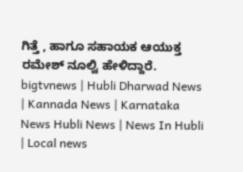ಗಿತ್ತೆ , ಹಾಗೂ ಸಹಾಯಕ ಆಯುಕ್ತ ರಮೇಶ್ ನೂಲ್ವಿ ಹೇಳಿದ್ದಾರೆ.
bigtvnews | Hubli Dharwad News | Kannada News | Karnataka News Hubli News | News In Hubli | Local news